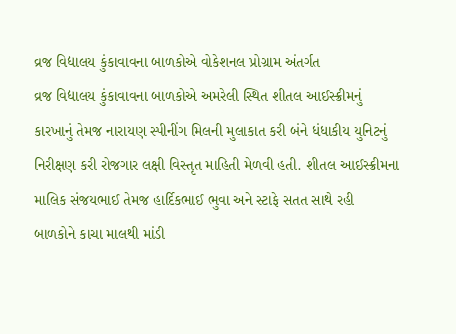વ્રજ વિદ્યાલય કુંકાવાવના બાળકોએ વોકેશનલ પ્રોગ્રામ અંતર્ગત
વ્રજ વિદ્યાલય કુંકાવાવના બાળકોએ અમરેલી સ્થિત શીતલ આઈસ્ક્રીમનું કારખાનું તેમજ નારાયણ સ્પીનીંગ મિલની મુલાકાત કરી બંને ધંધાકીય યુનિટનું નિરીક્ષણ કરી રોજગાર લક્ષી વિસ્તૃત માહિતી મેળવી હતી. શીતલ આઈસ્ક્રીમના માલિક સંજયભાઈ તેમજ હાર્દિકભાઈ ભુવા અને સ્ટાફે સતત સાથે રહી બાળકોને કાચા માલથી માંડી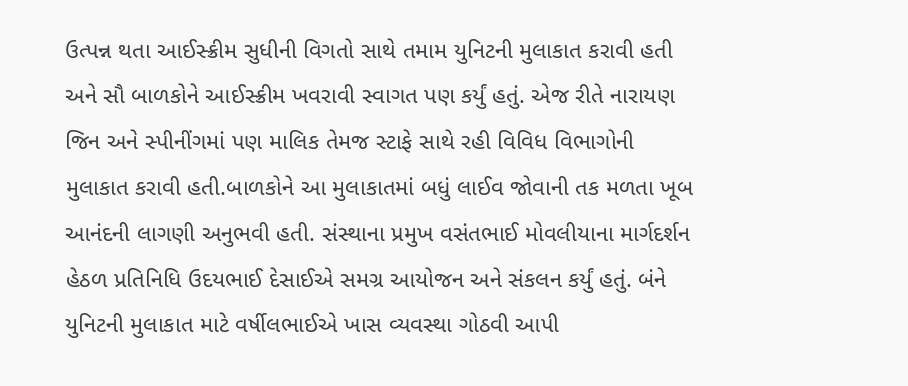ઉત્પન્ન થતા આઈસ્ક્રીમ સુધીની વિગતો સાથે તમામ યુનિટની મુલાકાત કરાવી હતી અને સૌ બાળકોને આઈસ્ક્રીમ ખવરાવી સ્વાગત પણ કર્યું હતું. એજ રીતે નારાયણ જિન અને સ્પીનીંગમાં પણ માલિક તેમજ સ્ટાફે સાથે રહી વિવિધ વિભાગોની મુલાકાત કરાવી હતી.બાળકોને આ મુલાકાતમાં બધું લાઈવ જોવાની તક મળતા ખૂબ આનંદની લાગણી અનુભવી હતી. સંસ્થાના પ્રમુખ વસંતભાઈ મોવલીયાના માર્ગદર્શન હેઠળ પ્રતિનિધિ ઉદયભાઈ દેસાઈએ સમગ્ર આયોજન અને સંકલન કર્યું હતું. બંને યુનિટની મુલાકાત માટે વર્ષીલભાઈએ ખાસ વ્યવસ્થા ગોઠવી આપી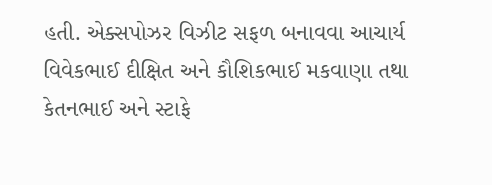હતી. એક્સપોઝર વિઝીટ સફળ બનાવવા આચાર્ય વિવેકભાઈ દીક્ષિત અને કૌશિકભાઈ મકવાણા તથા કેતનભાઈ અને સ્ટાફે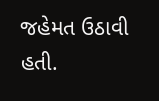જહેમત ઉઠાવી હતી.